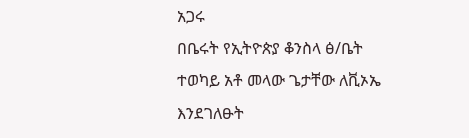አጋሩ
በቤሩት የኢትዮጵያ ቆንስላ ፅ/ቤት ተወካይ አቶ መላው ጌታቸው ለቪኦኤ እንደገለፁት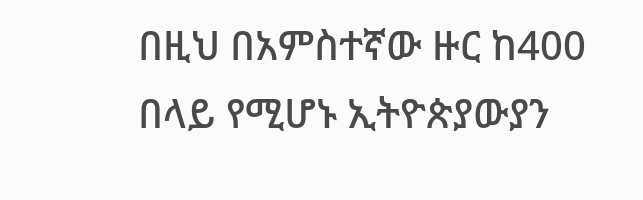በዚህ በአምስተኛው ዙር ከ400 በላይ የሚሆኑ ኢትዮጵያውያን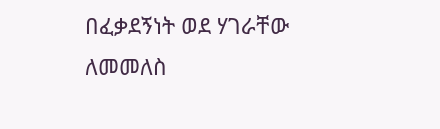በፈቃደኝነት ወደ ሃገራቸው ለመመለስ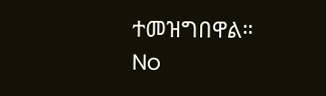ተመዝግበዋል።
No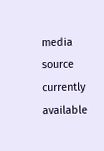media source currently available